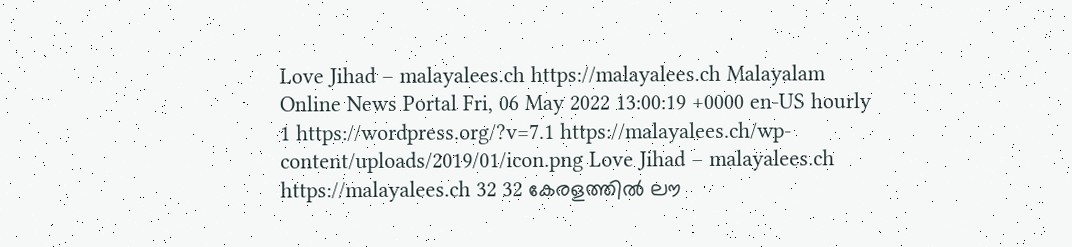Love Jihad – malayalees.ch https://malayalees.ch Malayalam Online News Portal Fri, 06 May 2022 13:00:19 +0000 en-US hourly 1 https://wordpress.org/?v=7.1 https://malayalees.ch/wp-content/uploads/2019/01/icon.png Love Jihad – malayalees.ch https://malayalees.ch 32 32 കേരളത്തിൽ ലൗ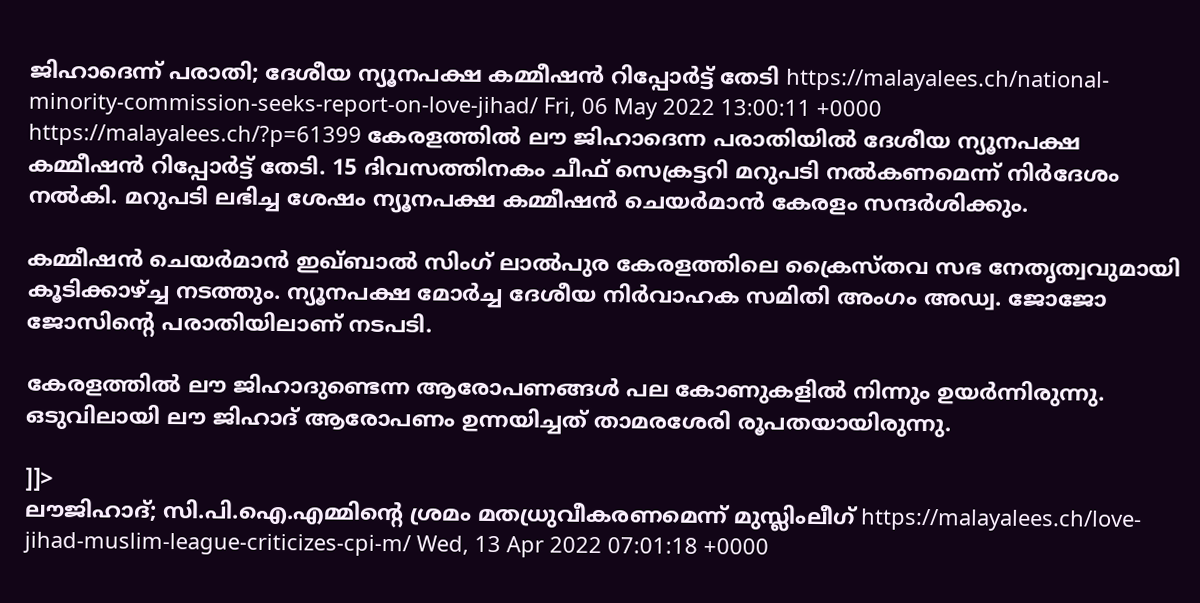ജിഹാദെന്ന് പരാതി; ദേശീയ ന്യൂനപക്ഷ കമ്മീഷൻ റിപ്പോർട്ട് തേടി https://malayalees.ch/national-minority-commission-seeks-report-on-love-jihad/ Fri, 06 May 2022 13:00:11 +0000 https://malayalees.ch/?p=61399 കേരളത്തിൽ ലൗ ജിഹാദെന്ന പരാതിയിൽ ദേശീയ ന്യൂനപക്ഷ കമ്മീഷൻ റിപ്പോർട്ട് തേടി. 15 ദിവസത്തിനകം ചീഫ് സെക്രട്ടറി മറുപടി നൽകണമെന്ന് നിർദേശം നൽകി. മറുപടി ലഭിച്ച ശേഷം ന്യൂനപക്ഷ കമ്മീഷൻ ചെയർമാൻ കേരളം സന്ദർശിക്കും.

കമ്മീഷൻ ചെയർമാൻ ഇഖ്ബാൽ സിംഗ് ലാൽപുര കേരളത്തിലെ ക്രൈസ്തവ സഭ നേതൃത്വവുമായി കൂടിക്കാഴ്ച്ച നടത്തും. ന്യൂനപക്ഷ മോർച്ച ദേശീയ നിർവാഹക സമിതി അംഗം അഡ്വ. ജോജോ ജോസിന്റെ പരാതിയിലാണ് നടപടി.

കേരളത്തിൽ ലൗ ജിഹാദുണ്ടെന്ന ആരോപണങ്ങൾ പല കോണുകളിൽ നിന്നും ഉയർന്നിരുന്നു. ഒടുവിലായി ലൗ ജിഹാദ് ആരോപണം ഉന്നയിച്ചത് താമരശേരി രൂപതയായിരുന്നു.

]]>
ലൗജിഹാദ്; സി.പി.ഐ.എമ്മിന്റെ ശ്രമം മതധ്രുവീകരണമെന്ന് മുസ്ലിംലീഗ് https://malayalees.ch/love-jihad-muslim-league-criticizes-cpi-m/ Wed, 13 Apr 2022 07:01:18 +0000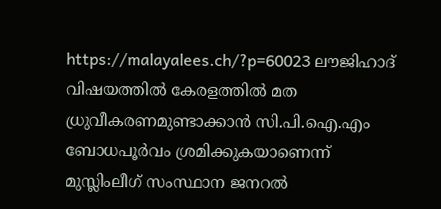https://malayalees.ch/?p=60023 ലൗജിഹാദ് വിഷയത്തിൽ കേരളത്തിൽ മത ധ്രുവീകരണമുണ്ടാക്കാൻ സി.പി.ഐ.എം ബോധപൂർവം ശ്രമിക്കുകയാണെന്ന് മുസ്ലിംലീഗ് സംസ്ഥാന ജനറൽ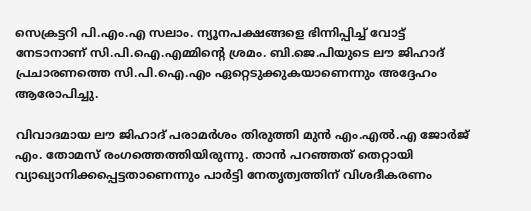സെക്രട്ടറി പി.എം.എ സലാം. ന്യൂനപക്ഷങ്ങളെ ഭിന്നിപ്പിച്ച് വോട്ട് നേടാനാണ് സി.പി.ഐ.എമ്മിന്റെ ശ്രമം. ബി.ജെ.പിയുടെ ലൗ ജിഹാദ് പ്രചാരണത്തെ സി.പി.ഐ.എം ഏറ്റെടുക്കുകയാണെന്നും അദ്ദേഹം ആരോപിച്ചു.

വിവാദമായ ലൗ ജിഹാദ് പരാമർശം തിരുത്തി മുൻ എം.എൽ.എ ജോർജ് എം. തോമസ് രംഗത്തെത്തിയിരുന്നു. താൻ പറഞ്ഞത് തെറ്റായി വ്യാഖ്യാനിക്കപ്പെട്ടതാണെന്നും പാർട്ടി നേതൃത്വത്തിന് വിശദീകരണം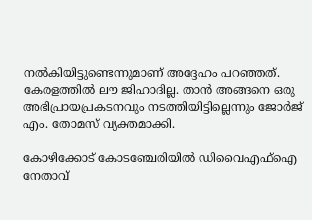നൽകിയിട്ടുണ്ടെന്നുമാണ് അദ്ദേഹം പറ‍ഞ്ഞത്. കേരളത്തിൽ ലൗ ജിഹാദില്ല. താൻ അങ്ങനെ ഒരു അഭിപ്രായപ്രകടനവും നടത്തിയിട്ടില്ലെന്നും ജോർജ് എം. തോമസ് വ്യക്തമാക്കി.

കോഴിക്കോട് കോടഞ്ചേരിയില്‍ ഡിവൈഎഫ്‌ഐ നേതാവ്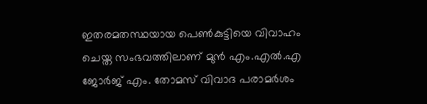ഇതരമതസ്ഥയായ പെണ്‍കുട്ടിയെ വിവാഹം ചെയ്ത സംഭവത്തിലാണ് മുൻ എം.എൽ.എ ജോർജ് എം. തോമസ് വിവാദ പരാമർശം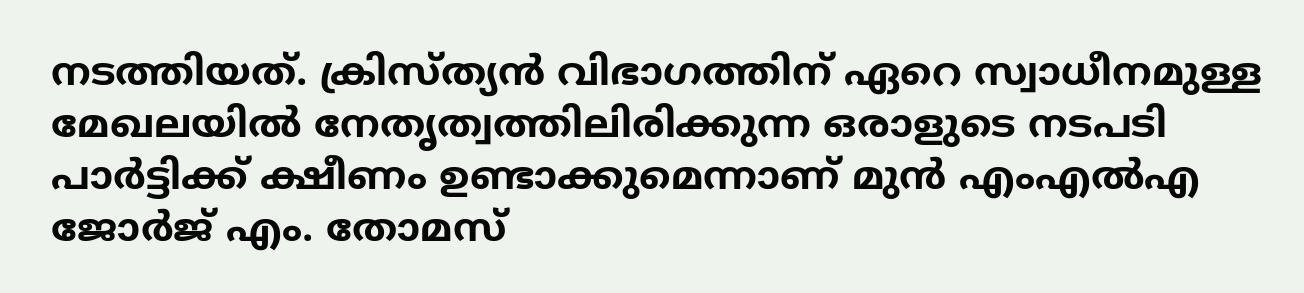നടത്തിയത്. ക്രിസ്ത്യന്‍ വിഭാഗത്തിന് ഏറെ സ്വാധീനമുള്ള മേഖലയില്‍ നേതൃത്വത്തിലിരിക്കുന്ന ഒരാളുടെ നടപടി പാര്‍ട്ടിക്ക് ക്ഷീണം ഉണ്ടാക്കുമെന്നാണ് മുന്‍ എംഎല്‍എ ജോര്‍ജ് എം. തോമസ്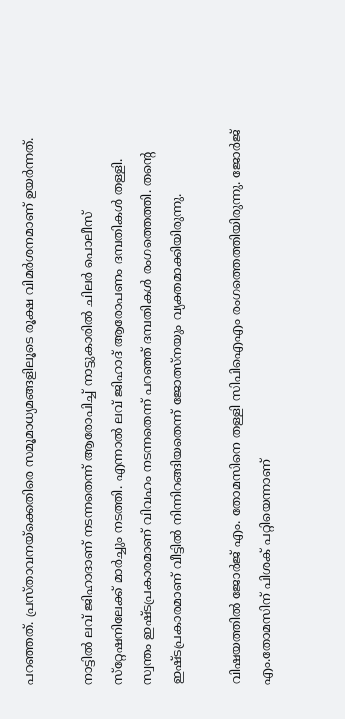പറഞ്ഞത്. പ്രസ്താവനയ്‌ക്കെതിരെ സമൂമാധ്യമങ്ങളിലൂടെ രൂക്ഷ വിമര്‍ശനമാണ് ഉയർന്നത്.

നാട്ടില്‍ ലവ് ജിഹാദാണ് നടന്നതെന്ന് ആരോപിച്ച് നാട്ടുകാരില്‍ ചിലര്‍ പൊലീസ് സ്‌റ്റേഷനിലേക്ക് മാര്‍ച്ചും നടത്തി. എന്നാല്‍ ലവ് ജിഹാദ് ആരോപണം ദമ്പതികള്‍ തള്ളി. സ്വന്തം ഇഷ്ടപ്രകാരമാണ് വിവഹം നടന്നതെന്ന് പറഞ്ഞ് ദമ്പതികള്‍ രംഗത്തെത്തി. തന്റെ ഇഷ്ടപ്രകാരമാണ് വീട്ടില്‍ നിന്നിറങ്ങിയതെന്ന് ജോത്സ്‌നയും വ്യക്തമാക്കിയിരുന്നു.

വിഷയത്തിൽ ജോര്‍ജ് എം. തോമസിനെ തള്ളി സിപിഐഎം രംഗത്തെത്തിയിരുന്നു. ജോര്‍ജ് എം.തോമസിന് പിശക് പറ്റിയെന്നാണ്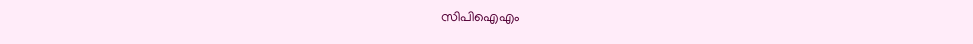സിപിഐഎം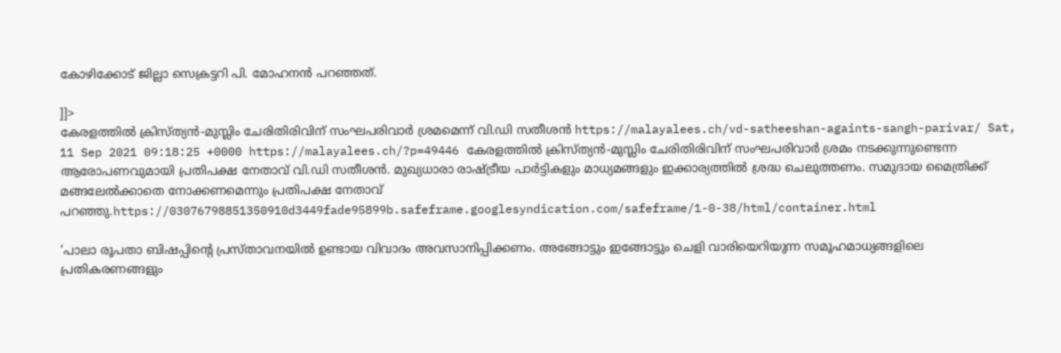കോഴിക്കോട് ജില്ലാ സെക്രട്ടറി പി. മോഹനന്‍ പറഞ്ഞത്.

]]>
കേരളത്തില്‍ ക്രിസ്ത്യന്‍-മുസ്ലിം ചേരിതിരിവിന് സംഘപരിവാര്‍ ശ്രമമെന്ന് വി.ഡി സതീശന്‍ https://malayalees.ch/vd-satheeshan-againts-sangh-parivar/ Sat, 11 Sep 2021 09:18:25 +0000 https://malayalees.ch/?p=49446 കേരളത്തില്‍ ക്രിസ്ത്യന്‍-മുസ്ലിം ചേരിതിരിവിന് സംഘപരിവാര്‍ ശ്രമം നടക്കുന്നുണ്ടെന്ന ആരോപണവുമായി പ്രതിപക്ഷ നേതാവ് വി.ഡി സതീശന്‍. മുഖ്യധാരാ രാഷ്ട്രീയ പാര്‍ട്ടികളും മാധ്യമങ്ങളും ഇക്കാര്യത്തില്‍ ശ്രദ്ധ ചെലുത്തണം. സമുദായ മൈത്രിക്ക് മങ്ങലേല്‍ക്കാതെ നോക്കണമെന്നും പ്രതിപക്ഷ നേതാവ് പറഞ്ഞു.https://03076798851350910d3449fade95899b.safeframe.googlesyndication.com/safeframe/1-0-38/html/container.html

‘പാലാ രൂപതാ ബിഷപ്പിന്റെ പ്രസ്താവനയില്‍ ഉണ്ടായ വിവാദം അവസാനിപ്പിക്കണം. അങ്ങോട്ടും ഇങ്ങോട്ടും ചെളി വാരിയെറിയുന്ന സമൂഹമാധ്യങ്ങളിലെ പ്രതികരണങ്ങളും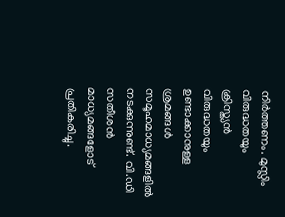നിര്‍ത്തണം. മുസ്ലിം വിരുദ്ധതയും ക്രിസ്ത്യന്‍ വിരുദ്ധതയും ഉണ്ടാക്കാനുള്ള ശ്രമങ്ങള്‍ സമൂഹമാധ്യമങ്ങളില്‍ നടക്കുന്നുണ്ട്. വി.ഡി സതീശന്‍ മാധ്യമങ്ങളോട് പ്രതികരിച്ചു.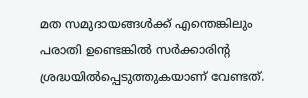മത സമുദായങ്ങള്‍ക്ക് എന്തെങ്കിലും പരാതി ഉണ്ടെങ്കില്‍ സര്‍ക്കാരിന്റ ശ്രദ്ധയില്‍പ്പെടുത്തുകയാണ് വേണ്ടത്.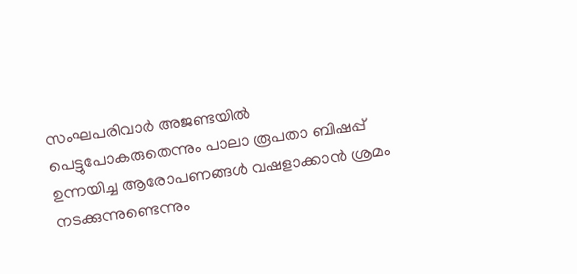സംഘപരിവാര്‍ അജണ്ടയില്‍ പെട്ടുപോകരുതെന്നും പാലാ രൂപതാ ബിഷപ്പ് ഉന്നയിച്ച ആരോപണങ്ങള്‍ വഷളാക്കാന്‍ ശ്രമം നടക്കുന്നുണ്ടെന്നും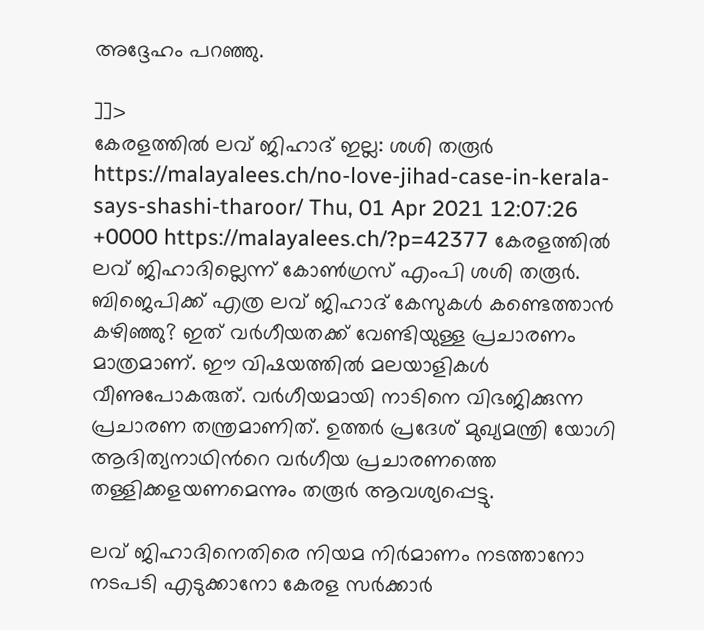അദ്ദേഹം പറഞ്ഞു.

]]>
കേരളത്തില്‍ ലവ് ജിഹാദ് ഇല്ല: ശശി തരൂര്‍ https://malayalees.ch/no-love-jihad-case-in-kerala-says-shashi-tharoor/ Thu, 01 Apr 2021 12:07:26 +0000 https://malayalees.ch/?p=42377 കേരളത്തിൽ ലവ് ജിഹാദില്ലെന്ന് കോൺഗ്രസ് എംപി ശശി തരൂർ. ബിജെപിക്ക് എത്ര ലവ് ജിഹാദ് കേസുകൾ കണ്ടെത്താൻ കഴിഞ്ഞു? ഇത് വര്‍ഗീയതക്ക് വേണ്ടിയുള്ള പ്രചാരണം മാത്രമാണ്. ഈ വിഷയത്തിൽ മലയാളികൾ വീണുപോകരുത്. വർഗീയമായി നാടിനെ വിഭജിക്കുന്ന പ്രചാരണ തന്ത്രമാണിത്. ഉത്തര്‍‌ പ്രദേശ് മുഖ്യമന്ത്രി യോഗി ആദിത്യനാഥിന്‍റെ വർഗീയ പ്രചാരണത്തെ തള്ളിക്കളയണമെന്നും തരൂർ ആവശ്യപ്പെട്ടു.

ലവ് ജിഹാദിനെതിരെ നിയമ നിർമാണം നടത്താനോ നടപടി എടുക്കാനോ കേരള സര്‍ക്കാര്‍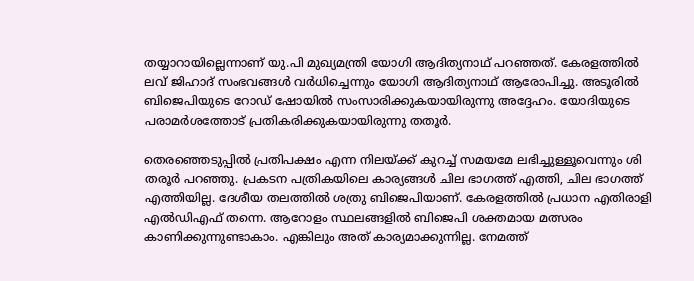തയ്യാറായില്ലെന്നാണ് യു.പി മുഖ്യമന്ത്രി യോഗി ആദിത്യനാഥ് പറഞ്ഞത്. കേരളത്തിൽ ലവ് ജിഹാദ് സംഭവങ്ങൾ വര്‍ധിച്ചെന്നും യോഗി ആദിത്യനാഥ് ആരോപിച്ചു. അടൂരില്‍ ബിജെപിയുടെ റോഡ് ഷോയില്‍ സംസാരിക്കുകയായിരുന്നു അദ്ദേഹം. യോദിയുടെ പരാമര്‍ശത്തോട് പ്രതികരിക്കുകയായിരുന്നു തതൂര്‍.

തെരഞ്ഞെടുപ്പിൽ പ്രതിപക്ഷം എന്ന നിലയ്ക്ക് കുറച്ച് സമയമേ ലഭിച്ചുള്ളൂവെന്നും ശി തരൂര്‍ പറഞ്ഞു. പ്രകടന പത്രികയിലെ കാര്യങ്ങൾ ചില ഭാഗത്ത് എത്തി, ചില ഭാഗത്ത് എത്തിയില്ല. ദേശീയ തലത്തിൽ ശത്രു ബിജെപിയാണ്. കേരളത്തിൽ പ്രധാന എതിരാളി എല്‍ഡിഎഫ് തന്നെ. ആറോളം സ്ഥലങ്ങളിൽ ബിജെപി ശക്തമായ മത്സരം കാണിക്കുന്നുണ്ടാകാം. എങ്കിലും അത് കാര്യമാക്കുന്നില്ല. നേമത്ത്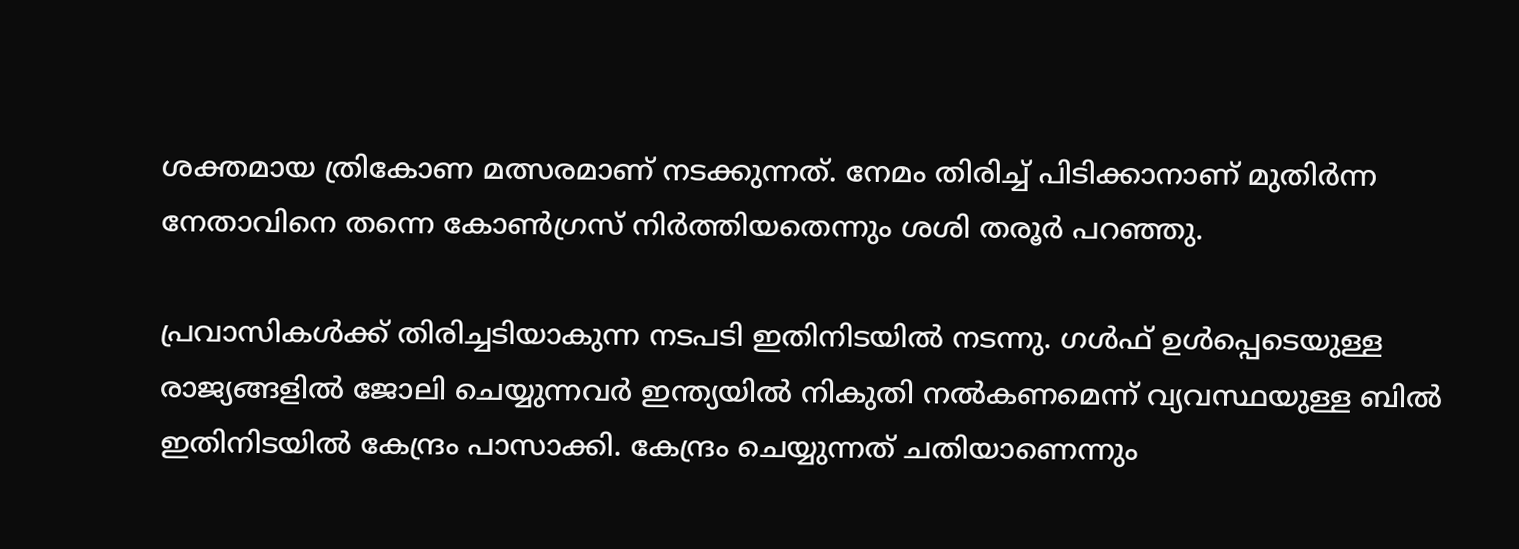ശക്തമായ ത്രികോണ മത്സരമാണ് നടക്കുന്നത്. നേമം തിരിച്ച് പിടിക്കാനാണ് മുതിർന്ന നേതാവിനെ തന്നെ കോണ്‍ഗ്രസ് നിർത്തിയതെന്നും ശശി തരൂര്‍ പറഞ്ഞു.

പ്രവാസികൾക്ക് തിരിച്ചടിയാകുന്ന നടപടി ഇതിനിടയിൽ നടന്നു. ഗൾഫ് ഉൾപ്പെടെയുള്ള രാജ്യങ്ങളിൽ ജോലി ചെയ്യുന്നവർ ഇന്ത്യയിൽ നികുതി നൽകണമെന്ന് വ്യവസ്ഥയുള്ള ബിൽ ഇതിനിടയിൽ കേന്ദ്രം പാസാക്കി. കേന്ദ്രം ചെയ്യുന്നത് ചതിയാണെന്നും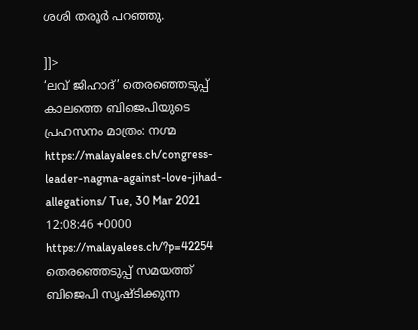ശശി തരൂര്‍ പറഞ്ഞു.

]]>
‘ലവ് ജിഹാദ്’ തെരഞ്ഞെടുപ്പ് കാലത്തെ ബിജെപിയുടെ പ്രഹസനം മാത്രം: നഗ്മ https://malayalees.ch/congress-leader-nagma-against-love-jihad-allegations/ Tue, 30 Mar 2021 12:08:46 +0000 https://malayalees.ch/?p=42254 തെരഞ്ഞെടുപ്പ് സമയത്ത് ബിജെപി സൃഷ്ടിക്കുന്ന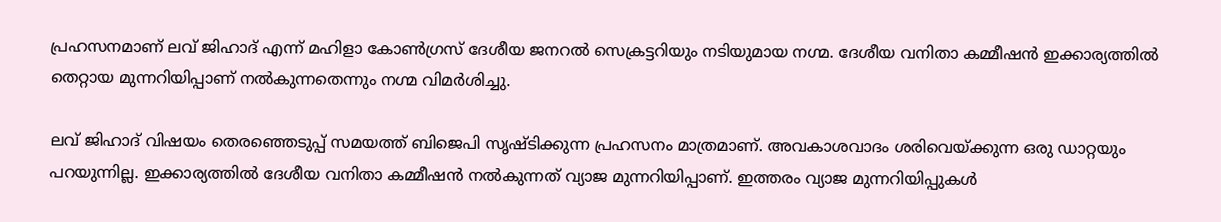പ്രഹസനമാണ് ലവ് ജിഹാദ് എന്ന് മഹിളാ കോൺഗ്രസ് ദേശീയ ജനറൽ സെക്രട്ടറിയും നടിയുമായ നഗ്മ. ദേശീയ വനിതാ കമ്മീഷന്‍ ഇക്കാര്യത്തില്‍ തെറ്റായ മുന്നറിയിപ്പാണ് നല്‍കുന്നതെന്നും നഗ്മ വിമര്‍ശിച്ചു.

ലവ് ജിഹാദ് വിഷയം തെരഞ്ഞെടുപ്പ് സമയത്ത് ബിജെപി സൃഷ്ടിക്കുന്ന പ്രഹസനം മാത്രമാണ്. അവകാശവാദം ശരിവെയ്ക്കുന്ന ഒരു ഡാറ്റയും പറയുന്നില്ല. ഇക്കാര്യത്തില്‍ ദേശീയ വനിതാ കമ്മീഷന്‍ നല്‍കുന്നത് വ്യാജ മുന്നറിയിപ്പാണ്. ഇത്തരം വ്യാജ മുന്നറിയിപ്പുകള്‍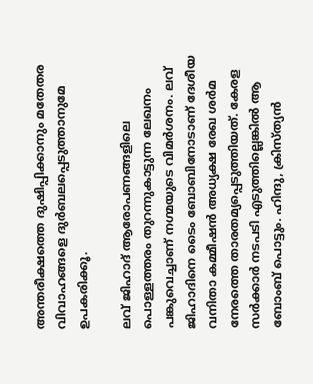അന്തരീക്ഷത്തെ ദുഷിപ്പിക്കാനും മതേതര വിവാഹങ്ങളെ ദുര്‍ബലപ്പെടുത്താനുമേ ഉപകരിക്കൂ.

ലവ് ജിഹാദ് ആരോപണങ്ങളിലെ പൊള്ളത്തരം തുറന്നുകാട്ടുന്ന ലേഖനം പങ്കുവെച്ചാണ് നഗ്മയുടെ വിമര്‍ശനം. ലവ് ജിഹാദിനെ ടൈം ബോബിനോടാണ് ദേശീയ വനിതാ കമ്മീഷന്‍ അധ്യക്ഷ രേഖ ശര്‍മ നേരത്തെ താരതമ്യപ്പെടുത്തിയത്. കേരള സര്‍ക്കാര്‍ നടപടി എടുത്തില്ലെങ്കില്‍ ആ ബോംബ് പൊട്ടും. ഹിന്ദു, ക്രിസ്ത്യന്‍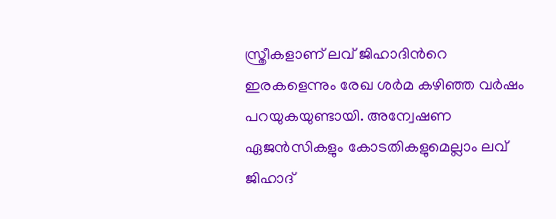സ്ത്രീകളാണ് ലവ് ജിഹാദിന്‍റെ ഇരകളെന്നും രേഖ ശര്‍മ കഴിഞ്ഞ വര്‍ഷം പറയുകയുണ്ടായി. അന്വേഷണ ഏജന്‍സികളും കോടതികളുമെല്ലാം ലവ് ജിഹാദ്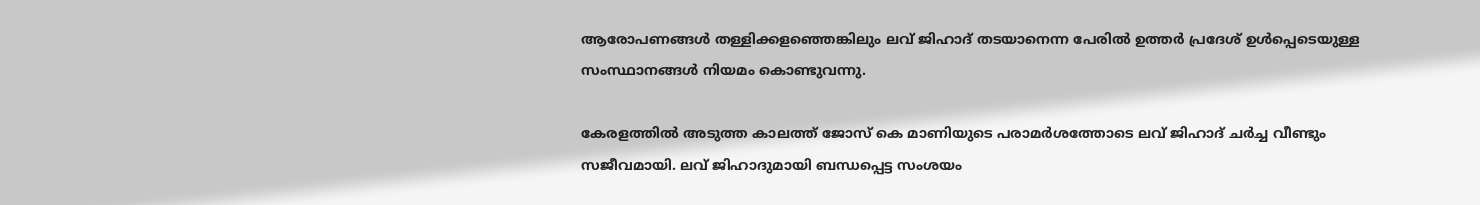ആരോപണങ്ങള്‍ തള്ളിക്കളഞ്ഞെങ്കിലും ലവ് ജിഹാദ് തടയാനെന്ന പേരില്‍ ഉത്തര്‍ പ്രദേശ് ഉള്‍പ്പെടെയുള്ള സംസ്ഥാനങ്ങള്‍ നിയമം കൊണ്ടുവന്നു.

കേരളത്തില്‍ അടുത്ത കാലത്ത് ജോസ് കെ മാണിയുടെ പരാമര്‍ശത്തോടെ ലവ് ജിഹാദ് ചര്‍ച്ച വീണ്ടും സജീവമായി. ലവ് ജിഹാദുമായി ബന്ധപ്പെട്ട സംശയം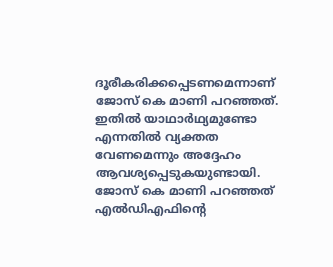ദൂരീകരിക്കപ്പെടണമെന്നാണ് ജോസ് കെ മാണി പറഞ്ഞത്. ഇതില്‍ യാഥാര്‍ഥ്യമുണ്ടോ എന്നതില്‍ വ്യക്തത വേണമെന്നും അദ്ദേഹം ആവശ്യപ്പെടുകയുണ്ടായി. ജോസ് കെ മാണി പറഞ്ഞത് എല്‍ഡിഎഫിന്‍റെ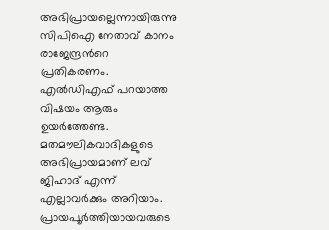അഭിപ്രായല്ലെന്നായിരുന്നു സിപിഐ നേതാവ് കാനം രാജേന്ദ്രന്‍റെ പ്രതികരണം. എൽഡിഎഫ് പറയാത്ത വിഷയം ആരും ഉയർത്തേണ്ട. മതമൗലികവാദികളുടെ അഭിപ്രായമാണ് ലവ് ജിഹാദ് എന്ന് എല്ലാവർക്കും അറിയാം. പ്രായപൂർത്തിയായവരുടെ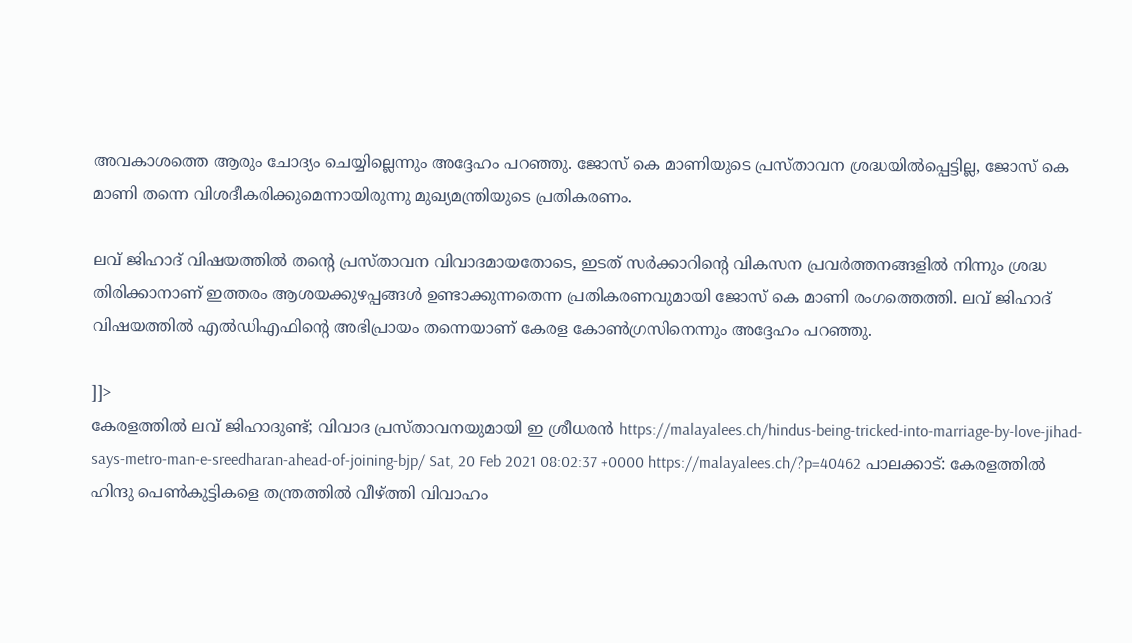അവകാശത്തെ ആരും ചോദ്യം ചെയ്യില്ലെന്നും അദ്ദേഹം പറഞ്ഞു. ജോസ് കെ മാണിയുടെ പ്രസ്താവന ശ്രദ്ധയില്‍പ്പെട്ടില്ല, ജോസ് കെ മാണി തന്നെ വിശദീകരിക്കുമെന്നായിരുന്നു മുഖ്യമന്ത്രിയുടെ പ്രതികരണം.

ലവ് ജിഹാദ് വിഷയത്തിൽ തന്‍റെ പ്രസ്താവന വിവാദമായതോടെ, ഇടത് സർക്കാറിന്‍റെ വികസന പ്രവർത്തനങ്ങളില്‍ നിന്നും ശ്രദ്ധ തിരിക്കാനാണ് ഇത്തരം ആശയക്കുഴപ്പങ്ങൾ ഉണ്ടാക്കുന്നതെന്ന പ്രതികരണവുമായി ജോസ് കെ മാണി രംഗത്തെത്തി. ലവ് ജിഹാദ് വിഷയത്തില്‍ എല്‍ഡിഎഫിന്‍റെ അഭിപ്രായം തന്നെയാണ് കേരള കോണ്‍ഗ്രസിനെന്നും അദ്ദേഹം പറഞ്ഞു.

]]>
കേരളത്തിൽ ലവ് ജിഹാദുണ്ട്‌; വിവാദ പ്രസ്താവനയുമായി ഇ ശ്രീധരൻ https://malayalees.ch/hindus-being-tricked-into-marriage-by-love-jihad-says-metro-man-e-sreedharan-ahead-of-joining-bjp/ Sat, 20 Feb 2021 08:02:37 +0000 https://malayalees.ch/?p=40462 പാലക്കാട്: കേരളത്തിൽ ഹിന്ദു പെൺകുട്ടികളെ തന്ത്രത്തിൽ വീഴ്ത്തി വിവാഹം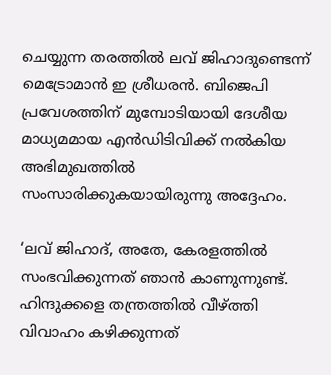ചെയ്യുന്ന തരത്തിൽ ലവ് ജിഹാദുണ്ടെന്ന് മെട്രോമാൻ ഇ ശ്രീധരൻ. ബിജെപി പ്രവേശത്തിന് മുമ്പോടിയായി ദേശീയ മാധ്യമമായ എൻഡിടിവിക്ക് നൽകിയ അഭിമുഖത്തിൽ സംസാരിക്കുകയായിരുന്നു അദ്ദേഹം.

‘ലവ് ജിഹാദ്, അതേ, കേരളത്തിൽ സംഭവിക്കുന്നത് ഞാൻ കാണുന്നുണ്ട്. ഹിന്ദുക്കളെ തന്ത്രത്തിൽ വീഴ്ത്തി വിവാഹം കഴിക്കുന്നത്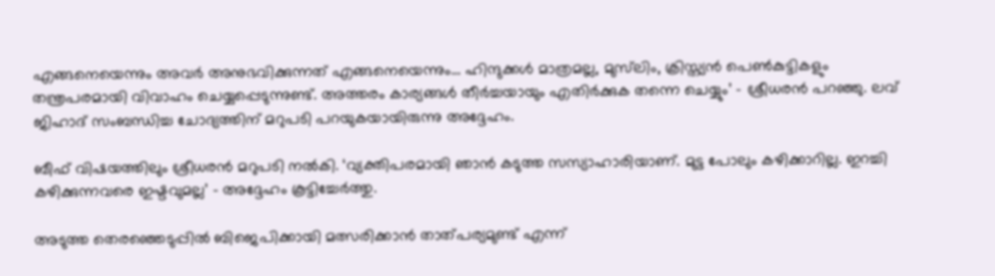എങ്ങനെയെന്നും അവർ അനുഭവിക്കുന്നത് എങ്ങനെയെന്നും… ഹിന്ദുക്കൾ മാത്രമല്ല, മുസ്‌ലിം, ക്രിസ്ത്യൻ പെൺകുട്ടികളും തന്ത്രപരമായി വിവാഹം ചെയ്യപ്പെടുന്നുണ്ട്. അത്തരം കാര്യങ്ങൾ തീർച്ചയായും എതിർക്കുക തന്നെ ചെയ്യും’ – ശ്രീധരൻ പറഞ്ഞു. ലവ് ജിഹാദ് സംബന്ധിച്ച ചോദ്യത്തിന് മറുപടി പറയുകയായിരുന്നു അദ്ദേഹം.

ബീഫ് വിഷയത്തിലും ശ്രീധരൻ മറുപടി നൽകി. ‘വ്യക്തിപരമായി ഞാൻ കടുത്ത സസ്യാഹാരിയാണ്. മുട്ട പോലും കഴിക്കാറില്ല. ഇറച്ചി കഴിക്കുന്നവരെ ഇഷ്ടവുമല്ല’ – അദ്ദേഹം കൂട്ടിച്ചേർത്തു.

അടുത്ത തെരഞ്ഞെടുപ്പിൽ ബിജെപിക്കായി മത്സരിക്കാൻ താത്പര്യമുണ്ട് എന്ന്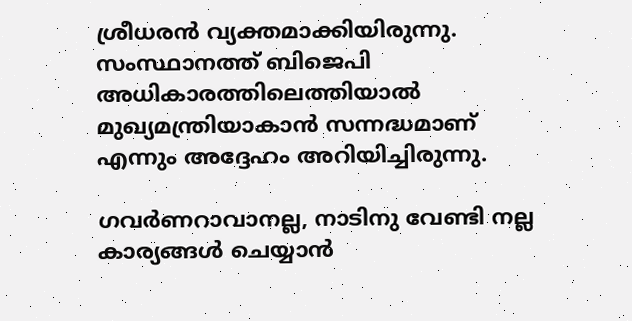ശ്രീധരൻ വ്യക്തമാക്കിയിരുന്നു. സംസ്ഥാനത്ത് ബിജെപി അധികാരത്തിലെത്തിയാൽ മുഖ്യമന്ത്രിയാകാൻ സന്നദ്ധമാണ് എന്നും അദ്ദേഹം അറിയിച്ചിരുന്നു.

ഗവർണറാവാനല്ല, നാടിനു വേണ്ടി നല്ല കാര്യങ്ങൾ ചെയ്യാൻ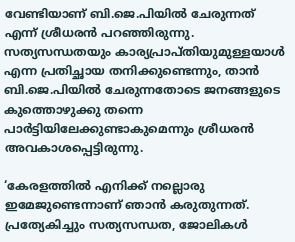വേണ്ടിയാണ് ബി.ജെ.പിയിൽ ചേരുന്നത് എന്ന് ശ്രീധരൻ പറഞ്ഞിരുന്നു. സത്യസന്ധതയും കാര്യപ്രാപ്തിയുമുള്ളയാൾ എന്ന പ്രതിച്ഛായ തനിക്കുണ്ടെന്നും, താൻ ബി.ജെ.പിയിൽ ചേരുന്നതോടെ ജനങ്ങളുടെ കുത്തൊഴുക്കു തന്നെ പാർട്ടിയിലേക്കുണ്ടാകുമെന്നും ശ്രീധരൻ അവകാശപ്പെട്ടിരുന്നു.

‘കേരളത്തിൽ എനിക്ക് നല്ലൊരു ഇമേജുണ്ടെന്നാണ് ഞാൻ കരുതുന്നത്. പ്രത്യേകിച്ചും സത്യസന്ധത, ജോലികൾ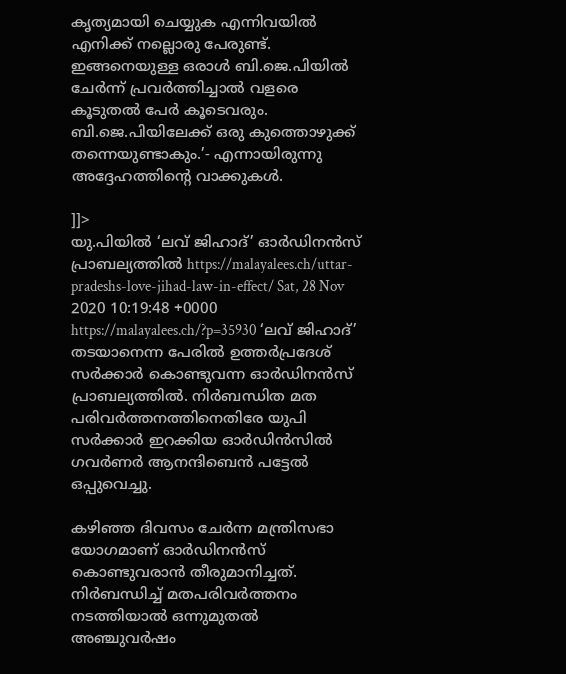കൃത്യമായി ചെയ്യുക എന്നിവയിൽ എനിക്ക് നല്ലൊരു പേരുണ്ട്. ഇങ്ങനെയുള്ള ഒരാൾ ബി.ജെ.പിയിൽ ചേർന്ന് പ്രവർത്തിച്ചാൽ വളരെ കൂടുതൽ പേർ കൂടെവരും. ബി.ജെ.പിയിലേക്ക് ഒരു കുത്തൊഴുക്ക് തന്നെയുണ്ടാകും.’- എന്നായിരുന്നു അദ്ദേഹത്തിന്റെ വാക്കുകൾ.

]]>
യു.പിയില്‍ ‘ലവ് ജിഹാദ്’ ഓര്‍ഡിനന്‍സ് പ്രാബല്യത്തില്‍ https://malayalees.ch/uttar-pradeshs-love-jihad-law-in-effect/ Sat, 28 Nov 2020 10:19:48 +0000 https://malayalees.ch/?p=35930 ‘ലവ് ജിഹാദ്’ തടയാനെന്ന പേരില്‍ ഉത്തര്‍പ്രദേശ് സര്‍ക്കാര്‍ കൊണ്ടുവന്ന ഓര്‍ഡിനന്‍സ് പ്രാബല്യത്തില്‍. നിര്‍ബന്ധിത മത പരിവര്‍ത്തനത്തിനെതിരേ യുപി സര്‍ക്കാര്‍ ഇറക്കിയ ഓര്‍ഡിന്‍സില്‍ ഗവര്‍ണർ ആനന്ദിബെന്‍ പട്ടേല്‍ ഒപ്പുവെച്ചു.

കഴിഞ്ഞ ദിവസം ചേര്‍ന്ന മന്ത്രിസഭാ യോഗമാണ് ഓര്‍ഡിനന്‍സ് കൊണ്ടുവരാന്‍ തീരുമാനിച്ചത്. നിര്‍ബന്ധിച്ച് മതപരിവര്‍ത്തനം നടത്തിയാല്‍ ഒന്നുമുതല്‍ അഞ്ചുവര്‍ഷം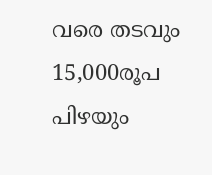വരെ തടവും 15,000രൂപ പിഴയും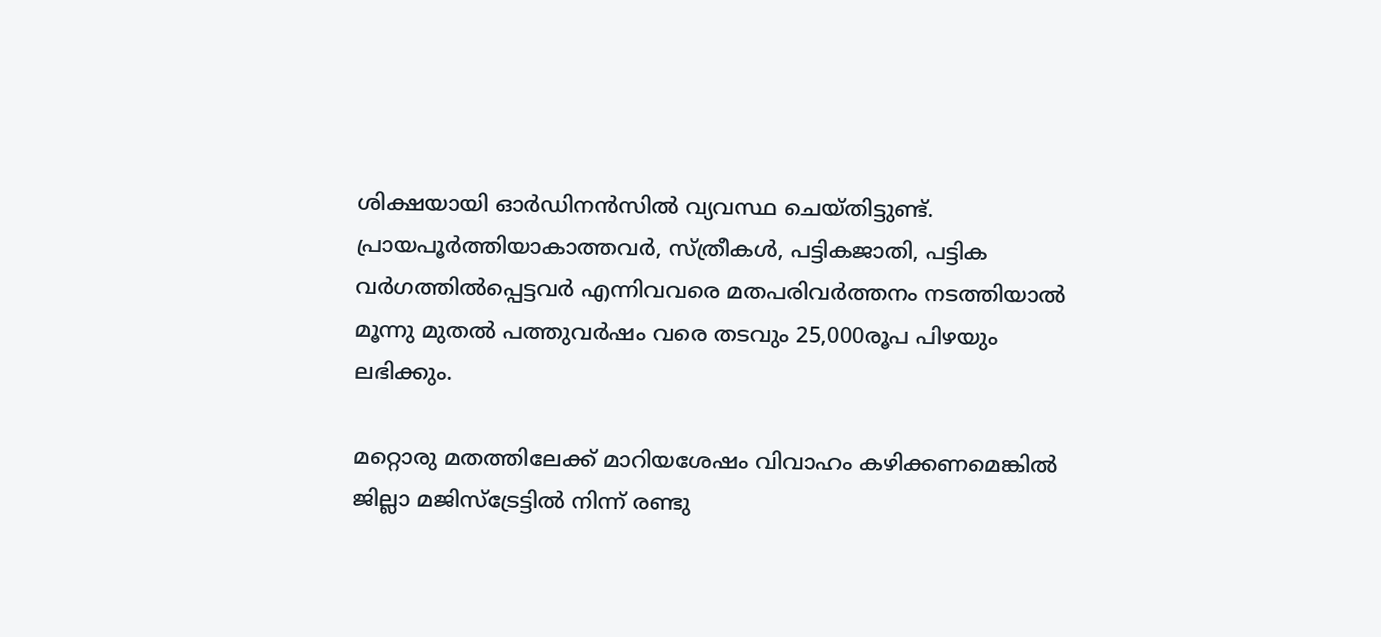ശിക്ഷയായി ഓര്‍ഡിനന്‍സില്‍ വ്യവസ്ഥ ചെയ്തിട്ടുണ്ട്. പ്രായപൂര്‍ത്തിയാകാത്തവര്‍, സ്ത്രീകള്‍, പട്ടികജാതി, പട്ടിക വര്‍ഗത്തില്‍പ്പെട്ടവര്‍ എന്നിവവരെ മതപരിവര്‍ത്തനം നടത്തിയാല്‍ മൂന്നു മുതല്‍ പത്തുവര്‍ഷം വരെ തടവും 25,000രൂപ പിഴയും ലഭിക്കും.

മറ്റൊരു മതത്തിലേക്ക് മാറിയശേഷം വിവാഹം കഴിക്കണമെങ്കില്‍ ജില്ലാ മജിസ്ട്രേട്ടില്‍ നിന്ന് രണ്ടു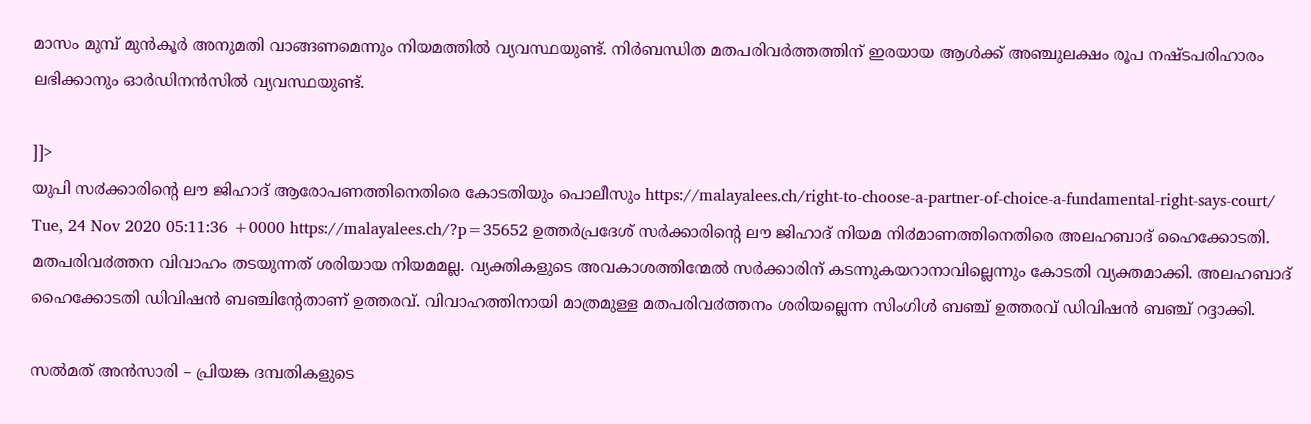മാസം മുമ്പ് മുന്‍കൂര്‍ അനുമതി വാങ്ങണമെന്നും നിയമത്തില്‍ വ്യവസ്ഥയുണ്ട്. നിര്‍ബന്ധിത മതപരിവര്‍ത്തത്തിന് ഇരയായ ആള്‍ക്ക് അഞ്ചുലക്ഷം രൂപ നഷ്ടപരിഹാരം ലഭിക്കാനും ഓര്‍ഡിനന്‍സില്‍ വ്യവസ്ഥയുണ്ട്.

]]>
യുപി സ൪ക്കാരിന്‍റെ ലൗ ജിഹാദ് ആരോപണത്തിനെതിരെ കോടതിയും പൊലീസും https://malayalees.ch/right-to-choose-a-partner-of-choice-a-fundamental-right-says-court/ Tue, 24 Nov 2020 05:11:36 +0000 https://malayalees.ch/?p=35652 ഉത്തര്‍പ്രദേശ് സര്‍ക്കാരിന്‍റെ ലൗ ജിഹാദ് നിയമ നി൪മാണത്തിനെതിരെ അലഹബാദ് ഹൈക്കോടതി. മതപരിവ൪ത്തന വിവാഹം തടയുന്നത് ശരിയായ നിയമമല്ല. വ്യക്തികളുടെ അവകാശത്തിന്മേല്‍ സര്‍ക്കാരിന് കടന്നുകയറാനാവില്ലെന്നും കോടതി വ്യക്തമാക്കി. അലഹബാദ് ഹൈക്കോടതി ഡിവിഷൻ ബഞ്ചിന്‍റേതാണ് ഉത്തരവ്. വിവാഹത്തിനായി മാത്രമുള്ള മതപരിവ൪ത്തനം ശരിയല്ലെന്ന സിംഗിൾ ബഞ്ച് ഉത്തരവ് ഡിവിഷൻ ബഞ്ച് റദ്ദാക്കി.

സല്‍മത് അന്‍സാരി – പ്രിയങ്ക ദമ്പതികളുടെ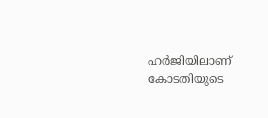ഹര്‍ജിയിലാണ് കോടതിയുടെ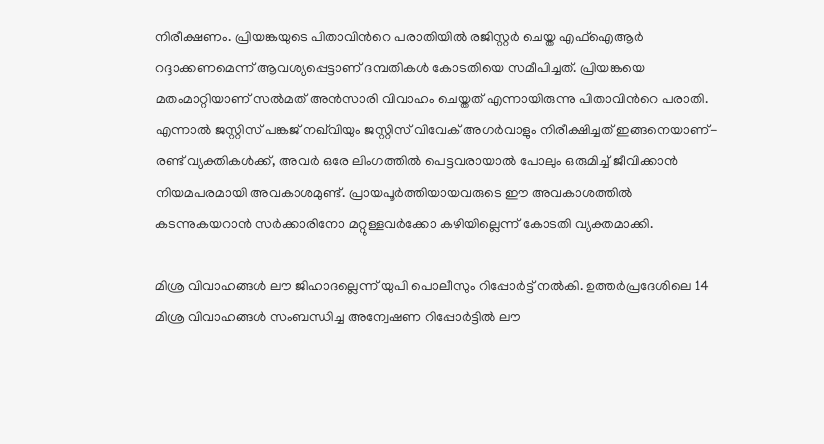നിരീക്ഷണം. പ്രിയങ്കയുടെ പിതാവിന്‍റെ പരാതിയില്‍ രജിസ്റ്റര്‍ ചെയ്ത എഫ്ഐആര്‍ റദ്ദാക്കണമെന്ന് ആവശ്യപ്പെട്ടാണ് ദമ്പതികള്‍ കോടതിയെ സമീപിച്ചത്. പ്രിയങ്കയെ മതംമാറ്റിയാണ് സല്‍മത് അന്‍സാരി വിവാഹം ചെയ്തത് എന്നായിരുന്നു പിതാവിന്‍റെ പരാതി. എന്നാല്‍ ജസ്റ്റിസ് പങ്കജ് നഖ്‍വിയും ജസ്റ്റിസ് വിവേക് അഗര്‍വാളും നിരീക്ഷിച്ചത് ഇങ്ങനെയാണ്- രണ്ട് വ്യക്തികള്‍ക്ക്, അവര്‍ ഒരേ ലിംഗത്തില്‍ പെട്ടവരായാല്‍ പോലും ഒരുമിച്ച് ജീവിക്കാന്‍ നിയമപരമായി അവകാശമുണ്ട്. പ്രായപൂര്‍ത്തിയായവരുടെ ഈ അവകാശത്തില്‍ കടന്നുകയറാന്‍ സര്‍ക്കാരിനോ മറ്റുള്ളവര്‍ക്കോ കഴിയില്ലെന്ന് കോടതി വ്യക്തമാക്കി.

മിശ്ര വിവാഹങ്ങൾ ലൗ ജിഹാദല്ലെന്ന് യുപി പൊലീസും റിപ്പോർട്ട് നല്‍കി. ഉത്തര്‍പ്രദേശിലെ 14 മിശ്ര വിവാഹങ്ങൾ സംബന്ധിച്ച അന്വേഷണ റിപ്പോർട്ടിൽ ലൗ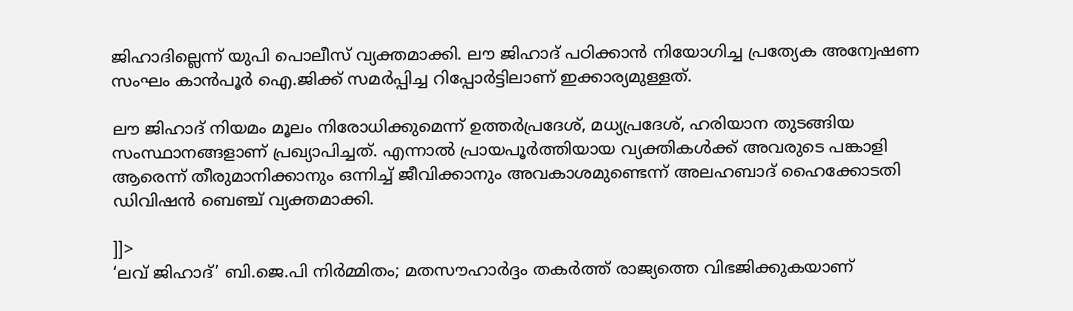ജിഹാദില്ലെന്ന് യുപി പൊലീസ് വ്യക്തമാക്കി. ലൗ ജിഹാദ് പഠിക്കാൻ നിയോഗിച്ച പ്രത്യേക അന്വേഷണ സംഘം കാൻപൂർ ഐ.ജിക്ക് സമർപ്പിച്ച റിപ്പോർട്ടിലാണ് ഇക്കാര്യമുള്ളത്.

ലൗ ജിഹാദ് നിയമം മൂലം നിരോധിക്കുമെന്ന് ഉത്തര്‍പ്രദേശ്, മധ്യപ്രദേശ്, ഹരിയാന തുടങ്ങിയ സംസ്ഥാനങ്ങളാണ് പ്രഖ്യാപിച്ചത്. എന്നാല്‍ പ്രായപൂര്‍ത്തിയായ വ്യക്തികള്‍ക്ക് അവരുടെ പങ്കാളി ആരെന്ന് തീരുമാനിക്കാനും ഒന്നിച്ച് ജീവിക്കാനും അവകാശമുണ്ടെന്ന് അലഹബാദ് ഹൈക്കോടതി ഡിവിഷന്‍ ബെഞ്ച് വ്യക്തമാക്കി.

]]>
‘ലവ് ജിഹാദ്’ ബി.ജെ.പി നിർമ്മിതം; മതസൗഹാർദ്ദം തകർത്ത് രാജ്യത്തെ വിഭജിക്കുകയാണ്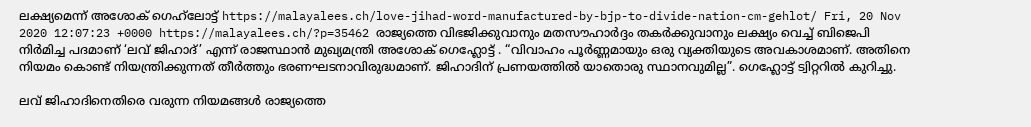ലക്ഷ്യമെന്ന് അശോക് ഗെഹ്‍ലോട്ട് https://malayalees.ch/love-jihad-word-manufactured-by-bjp-to-divide-nation-cm-gehlot/ Fri, 20 Nov 2020 12:07:23 +0000 https://malayalees.ch/?p=35462 രാജ്യത്തെ വിഭജിക്കുവാനും മതസൗഹാർദ്ദം തകർക്കുവാനും ലക്ഷ്യം വെച്ച് ബിജെപി നിർമിച്ച പദമാണ് ‘ലവ് ജിഹാദ്’ എന്ന് രാജസ്ഥാൻ മുഖ്യമന്ത്രി അശോക് ഗെഹ്ലോട്ട് . “വിവാഹം പൂർണ്ണമായും ഒരു വ്യക്തിയുടെ അവകാശമാണ്. അതിനെ നിയമം കൊണ്ട് നിയന്ത്രിക്കുന്നത് തീർത്തും ഭരണഘടനാവിരുദ്ധമാണ്. ജിഹാദിന് പ്രണയത്തിൽ യാതൊരു സ്ഥാനവുമില്ല”. ഗെഹ്ലോട്ട് ട്വിറ്ററിൽ കുറിച്ചു.

ലവ് ജിഹാദിനെതിരെ വരുന്ന നിയമങ്ങൾ രാജ്യത്തെ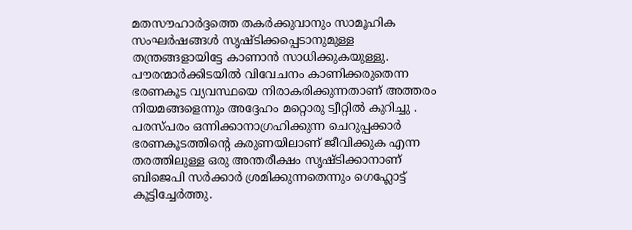മതസൗഹാർദ്ദത്തെ തകർക്കുവാനും സാമൂഹിക സംഘർഷങ്ങൾ സൃഷ്ടിക്കപ്പെടാനുമുള്ള തന്ത്രങ്ങളായിട്ടേ കാണാൻ സാധിക്കുകയുള്ളു. പൗരന്മാർക്കിടയിൽ വിവേചനം കാണിക്കരുതെന്ന ഭരണകൂട വ്യവസ്ഥയെ നിരാകരിക്കുന്നതാണ് അത്തരം നിയമങ്ങളെന്നും അദ്ദേഹം മറ്റൊരു ട്വീറ്റിൽ കുറിച്ചു . പരസ്പരം ഒന്നിക്കാനാഗ്രഹിക്കുന്ന ചെറുപ്പക്കാർ ഭരണകൂടത്തിന്റെ കരുണയിലാണ് ജീവിക്കുക എന്ന തരത്തിലുള്ള ഒരു അന്തരീക്ഷം സൃഷ്ടിക്കാനാണ് ബിജെപി സർക്കാർ ശ്രമിക്കുന്നതെന്നും ഗെഹ്ലോട്ട് കൂട്ടിച്ചേർത്തു.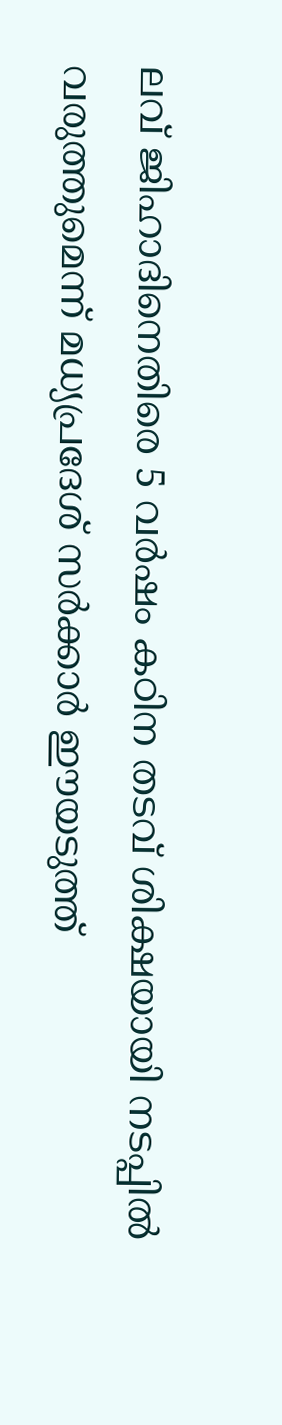ലവ് ജിഹാദിനെതിരെ 5 വർഷം കഠിന തടവ് ശിക്ഷയായി നടപ്പിൽ വരുത്തുമെന്ന് മധ്യപ്രദേശ് സർക്കാർ ഈയടുത്ത്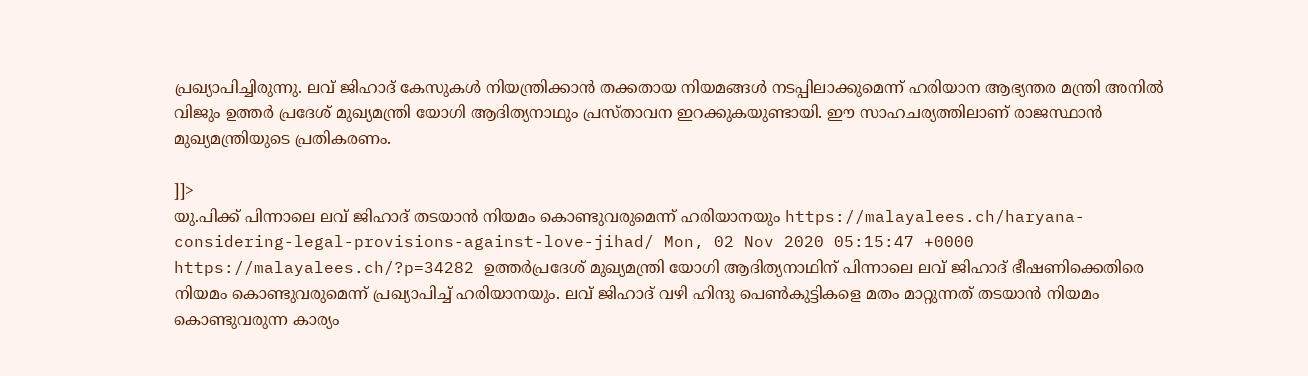പ്രഖ്യാപിച്ചിരുന്നു. ലവ് ജിഹാദ് കേസുകൾ നിയന്ത്രിക്കാൻ തക്കതായ നിയമങ്ങൾ നടപ്പിലാക്കുമെന്ന് ഹരിയാന ആഭ്യന്തര മന്ത്രി അനിൽ വിജും ഉത്തർ പ്രദേശ് മുഖ്യമന്ത്രി യോഗി ആദിത്യനാഥും പ്രസ്താവന ഇറക്കുകയുണ്ടായി. ഈ സാഹചര്യത്തിലാണ് രാജസ്ഥാൻ മുഖ്യമന്ത്രിയുടെ പ്രതികരണം.

]]>
യു.പിക്ക് പിന്നാലെ ലവ് ജിഹാദ് തടയാന്‍ നിയമം കൊണ്ടുവരുമെന്ന് ഹരിയാനയും https://malayalees.ch/haryana-considering-legal-provisions-against-love-jihad/ Mon, 02 Nov 2020 05:15:47 +0000 https://malayalees.ch/?p=34282 ഉത്തര്‍പ്രദേശ് മുഖ്യമന്ത്രി യോഗി ആദിത്യനാഥിന് പിന്നാലെ ലവ് ജിഹാദ് ഭീഷണിക്കെതിരെ നിയമം കൊണ്ടുവരുമെന്ന് പ്രഖ്യാപിച്ച് ഹരിയാനയും. ലവ് ജിഹാദ് വഴി ഹിന്ദു പെണ്‍കുട്ടികളെ മതം മാറ്റുന്നത് തടയാന്‍ നിയമം കൊണ്ടുവരുന്ന കാര്യം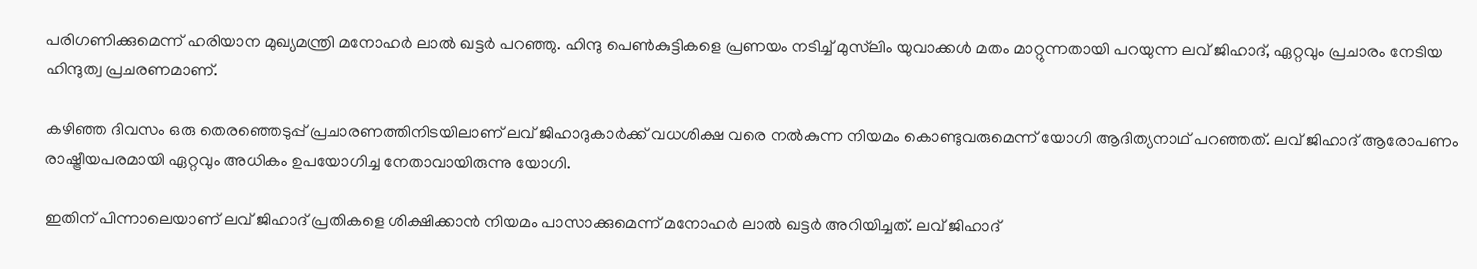പരിഗണിക്കുമെന്ന് ഹരിയാന മുഖ്യമന്ത്രി മനോഹര്‍ ലാല്‍ ഖട്ടര്‍ പറഞ്ഞു. ഹിന്ദു പെണ്‍കുട്ടികളെ പ്രണയം നടിച്ച് മുസ്‍ലിം യുവാക്കള്‍ മതം മാറ്റുന്നതായി പറയുന്ന ലവ് ജിഹാദ്, ഏറ്റവും പ്രചാരം നേടിയ ഹിന്ദുത്വ പ്രചരണമാണ്.

കഴിഞ്ഞ ദിവസം ഒരു തെരഞ്ഞെടുപ്പ് പ്രചാരണത്തിനിടയിലാണ് ലവ് ജിഹാദുകാര്‍ക്ക് വധശിക്ഷ വരെ നല്‍കുന്ന നിയമം കൊണ്ടുവരുമെന്ന് യോഗി ആദിത്യനാഥ് പറഞ്ഞത്. ലവ് ജിഹാദ് ആരോപണം രാഷ്ട്രീയപരമായി ഏറ്റവും അധികം ഉപയോഗിച്ച നേതാവായിരുന്നു യോഗി.

ഇതിന് പിന്നാലെയാണ് ലവ് ജിഹാദ് പ്രതികളെ ശിക്ഷിക്കാന്‍ നിയമം പാസാക്കുമെന്ന് മനോഹര്‍ ലാല്‍ ഖട്ടര്‍ അറിയിച്ചത്. ലവ് ജിഹാദ്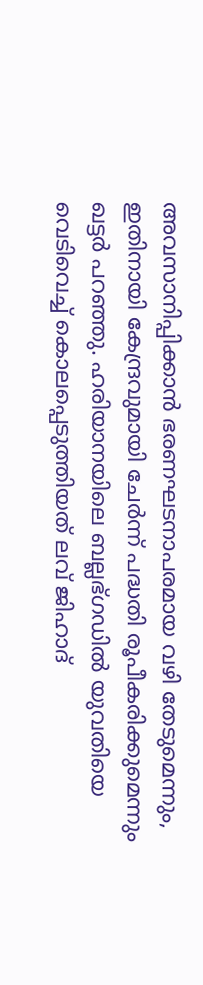അവസാനിപ്പിക്കാന്‍ ഭരണഘടനാപരമായ വഴി തേടുമെന്നും, ഇതിനായി കേന്ദ്രവുമായി ചേര്‍ന്ന് പദ്ധതി രൂപീകരിക്കുമെന്നും ഖട്ടര്‍ പറഞ്ഞു. ഹരിയാനയിലെ ബല്ലഭ്ഗഡില്‍ യുവതിയെ വെടിവെച്ച് കൊലപ്പെടുത്തിയത് ലവ് ജിഹാദ്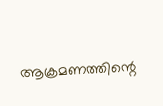ആക്രമണത്തിന്റെ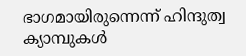ഭാഗമായിരുന്നെന്ന് ഹിന്ദുത്വ ക്യാമ്പുകള്‍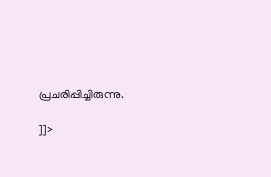പ്രചരിപ്പിച്ചിരുന്നു.

]]>